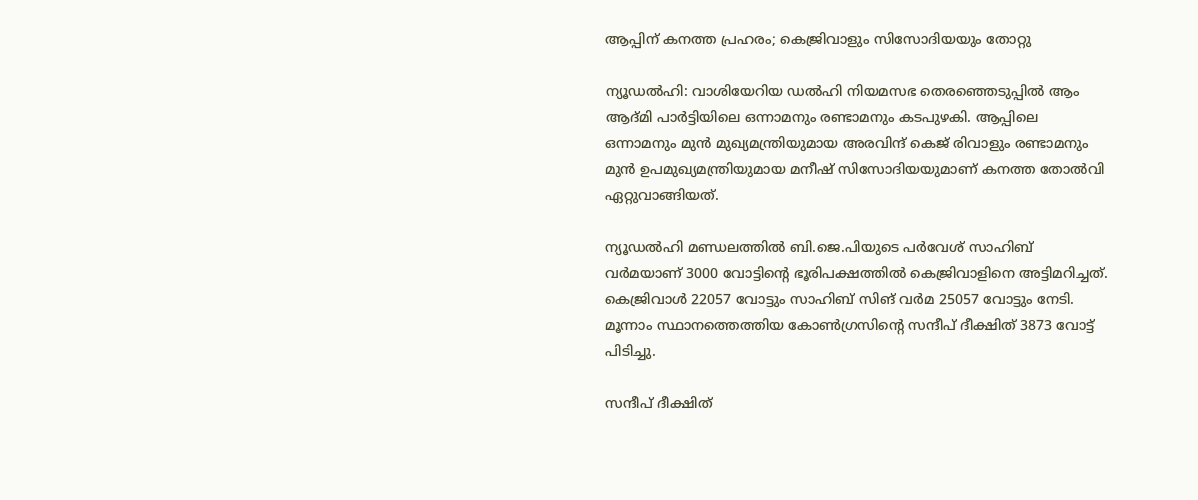ആപ്പിന് കനത്ത പ്രഹരം; കെജ്രിവാളും സിസോദിയയും തോറ്റു

ന്യൂഡൽഹി: വാശിയേറിയ ഡൽഹി നിയമസഭ തെരഞ്ഞെടുപ്പിൽ ആം ആദ്മി പാർട്ടിയിലെ ഒന്നാമനും രണ്ടാമനും കടപുഴകി. ആപ്പിലെ ഒന്നാമനും മുൻ മുഖ്യമന്ത്രിയുമായ അരവിന്ദ് കെജ് രിവാളും രണ്ടാമനും മുൻ ഉപമുഖ്യമന്ത്രിയുമായ മനീഷ് സിസോദിയയുമാണ് കനത്ത തോൽവി ഏറ്റുവാങ്ങിയത്.

ന്യൂഡൽഹി മണ്ഡലത്തിൽ ബി.ജെ.പിയുടെ പർവേശ് സാഹിബ് വർമയാണ് 3000 വോട്ടിന്‍റെ ഭൂരിപക്ഷത്തിൽ കെജ്രിവാളിനെ അട്ടിമറിച്ചത്. കെജ്രിവാൾ 22057 വോട്ടും സാഹിബ് സിങ് വർമ 25057 വോട്ടും നേടി. മൂന്നാം സ്ഥാനത്തെത്തിയ കോൺഗ്രസിന്‍റെ സന്ദീപ് ദീക്ഷിത് 3873 വോട്ട് പിടിച്ചു.

സന്ദീപ് ദീക്ഷിത്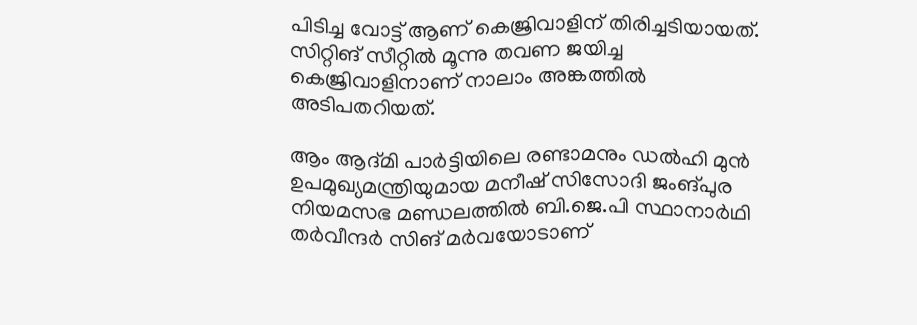പിടിച്ച വോട്ട് ആണ് കെജ്രിവാളിന് തിരിച്ചടിയായത്. സിറ്റിങ് സീറ്റിൽ മൂന്നു തവണ ജയിച്ച കെജ്രിവാളിനാണ് നാലാം അങ്കത്തിൽ അടിപതറിയത്.

ആം ആദ്മി പാർട്ടിയിലെ രണ്ടാമനും ഡൽഹി മുൻ ഉപമുഖ്യമന്ത്രിയുമായ മനീഷ് സിസോദി ജംങ്പുര നിയമസഭ മണ്ഡലത്തിൽ ബി.ജെ.പി സ്ഥാനാർഥി തർവീന്ദർ സിങ് മർവയോടാണ്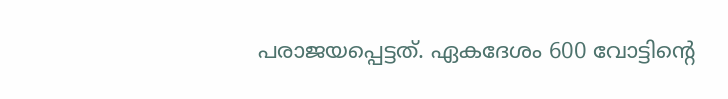പരാജ‍യപ്പെട്ടത്. ഏകദേശം 600 വോട്ടിന്‍റെ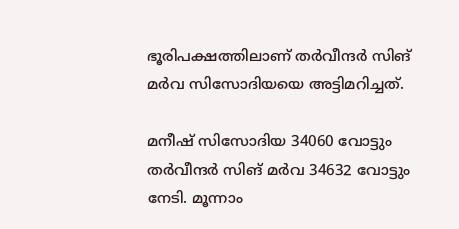ഭൂരിപക്ഷത്തിലാണ് തർവീന്ദർ സിങ് മർവ സിസോദിയയെ അട്ടിമറിച്ചത്.

മനീഷ് സിസോദിയ 34060 വോട്ടും തർവീന്ദർ സിങ് മർവ 34632 വോട്ടും നേടി. മൂന്നാം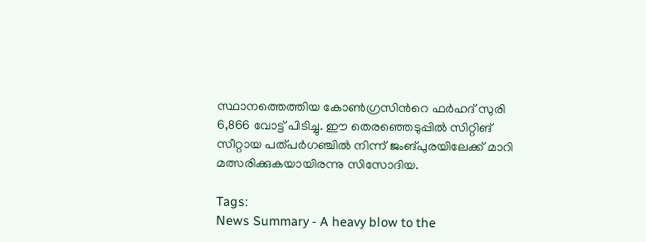സ്ഥാനത്തെത്തി‍യ കോൺഗ്രസിന്‍റെ ഫർഹദ് സുരി 6,866 വോട്ട് പിടിച്ചു. ഈ തെരഞ്ഞെടുപ്പിൽ സിറ്റിങ് സീറ്റായ പത്പർഗഞ്ചിൽ നിന്ന് ജംങ്പുരയിലേക്ക് മാറി മത്സരിക്കുകയായിരന്നു സിസോദിയ.

Tags:
News Summary - A heavy blow to the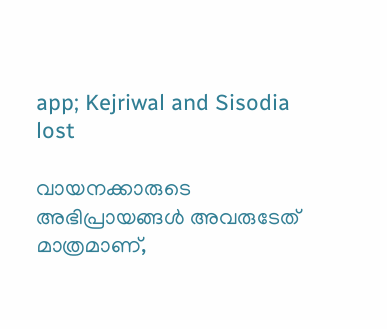app; Kejriwal and Sisodia lost

വായനക്കാരുടെ അഭിപ്രായങ്ങള്‍ അവരുടേത് മാത്രമാണ്,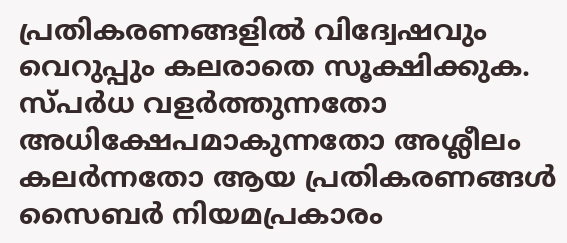പ്രതികരണങ്ങളിൽ വിദ്വേഷവും വെറുപ്പും കലരാതെ സൂക്ഷിക്കുക. സ്പർധ വളർത്തുന്നതോ അധിക്ഷേപമാകുന്നതോ അശ്ലീലം കലർന്നതോ ആയ പ്രതികരണങ്ങൾ സൈബർ നിയമപ്രകാരം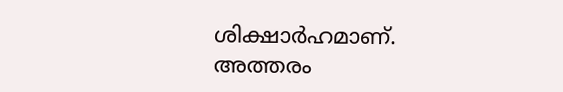ശിക്ഷാർഹമാണ്. അത്തരം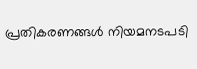പ്രതികരണങ്ങൾ നിയമനടപടി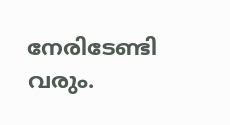നേരിടേണ്ടി വരും.